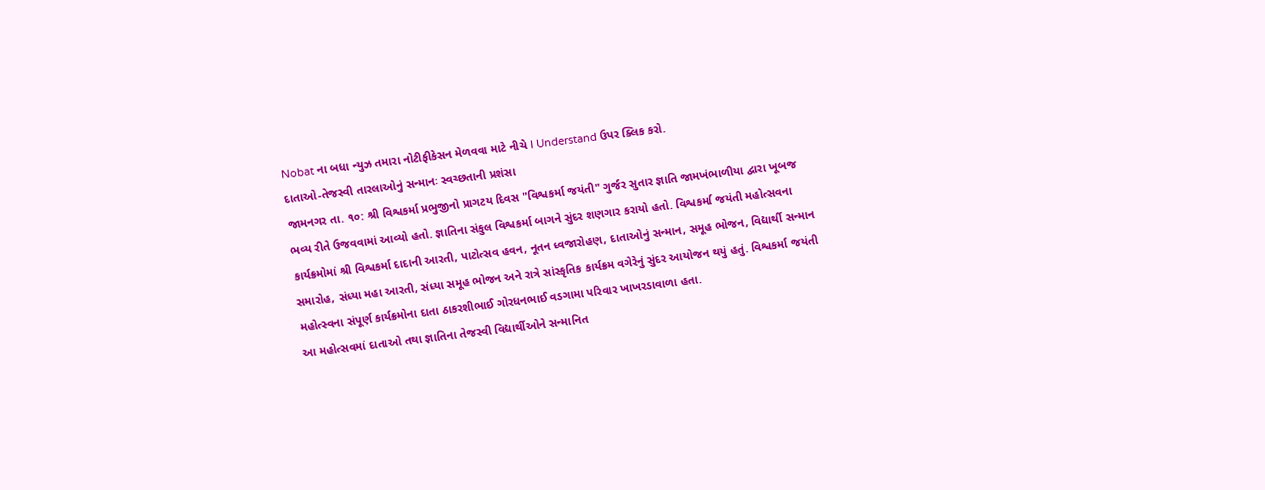Nobat ના બધા ન્યુઝ તમારા નોટીફીકેસન મેળવવા માટે નીચે I Understand ઉપર ક્લિક કરો.
દાતાઓ-તેજસ્વી તારલાઓનું સન્માનઃ સ્વચ્છતાની પ્રશંસા
જામનગર તા. ૧૦: શ્રી વિશ્વકર્મા પ્રભુજીનો પ્રાગટય દિવસ "વિશ્વકર્મા જયંતી" ગુર્જર સુતાર જ્ઞાતિ જામખંભાળીયા દ્વારા ખૂબજ ભવ્ય રીતે ઉજવવામાં આવ્યો હતો. જ્ઞાતિના સંકુલ વિશ્વકર્મા બાગને સુંદર શણગાર કરાયો હતો. વિશ્વકર્મા જયંતી મહોત્સવના કાર્યક્રમોમાં શ્રી વિશ્વકર્મા દાદાની આરતી, પાટોત્સવ હવન, નૂતન ધ્વજારોહણ, દાતાઓનું સન્માન, સમૂહ ભોજન, વિદ્યાર્થી સન્માન સમારોહ, સંધ્યા મહા આરતી, સંધ્યા સમૂહ ભોજન અને રાત્રે સાંસ્કૃતિક કાર્યક્રમ વગેરેનું સુંદર આયોજન થયું હતું. વિશ્વકર્મા જયંતી મહોત્સ્વના સંપૂર્ણ કાર્યક્રમોના દાતા ઠાકરશીભાઈ ગોરધનભાઈ વડગામા પરિવાર ખાખરડાવાળા હતા.
આ મહોત્સવમાં દાતાઓ તથા જ્ઞાતિના તેજસ્વી વિદ્યાર્થીઓને સન્માનિત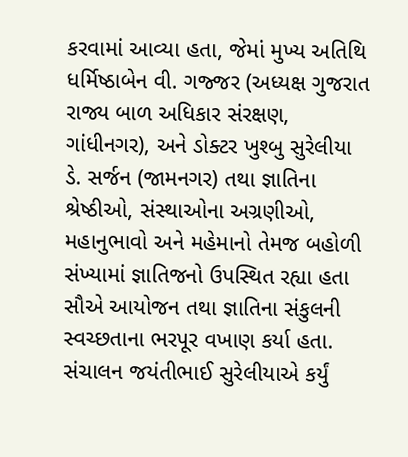કરવામાં આવ્યા હતા, જેમાં મુખ્ય અતિથિ ધર્મિષ્ઠાબેન વી. ગજ્જર (અધ્યક્ષ ગુજરાત રાજ્ય બાળ અધિકાર સંરક્ષણ, ગાંધીનગર), અને ડોક્ટર ખુશ્બુ સુરેલીયા ડે. સર્જન (જામનગર) તથા જ્ઞાતિના શ્રેષ્ઠીઓ, સંસ્થાઓના અગ્રણીઓ, મહાનુભાવો અને મહેમાનો તેમજ બહોળી સંખ્યામાં જ્ઞાતિજનો ઉપસ્થિત રહ્યા હતા સૌએ આયોજન તથા જ્ઞાતિના સંકુલની સ્વચ્છતાના ભરપૂર વખાણ કર્યા હતા.
સંચાલન જયંતીભાઈ સુરેલીયાએ કર્યું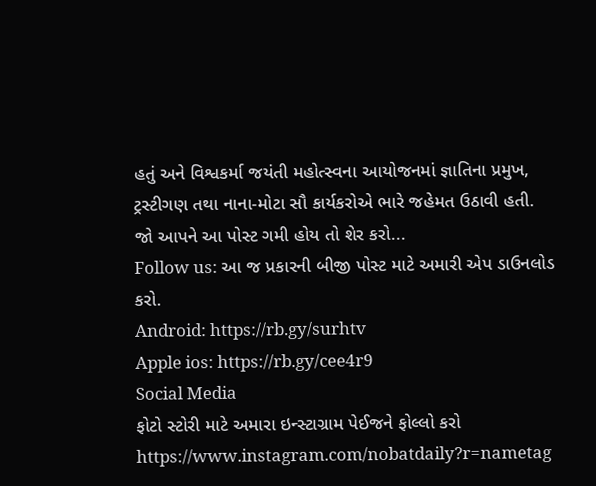હતું અને વિશ્વકર્મા જયંતી મહોત્સ્વના આયોજનમાં જ્ઞાતિના પ્રમુખ, ટ્રસ્ટીગણ તથા નાના-મોટા સૌ કાર્યકરોએ ભારે જહેમત ઉઠાવી હતી.
જો આપને આ પોસ્ટ ગમી હોય તો શેર કરો...
Follow us: આ જ પ્રકારની બીજી પોસ્ટ માટે અમારી એપ ડાઉનલોડ કરો.
Android: https://rb.gy/surhtv
Apple ios: https://rb.gy/cee4r9
Social Media
ફોટો સ્ટોરી માટે અમારા ઇન્સ્ટાગ્રામ પેઈજને ફોલ્લો કરો
https://www.instagram.com/nobatdaily?r=nametag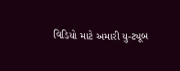વિડિયો માટે અમારી યુ-ટ્યૂબ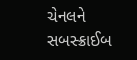ચેનલને સબસ્ક્રાઈબ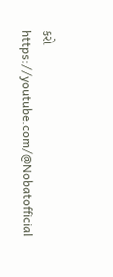કરો
https://youtube.com/@Nobatofficial